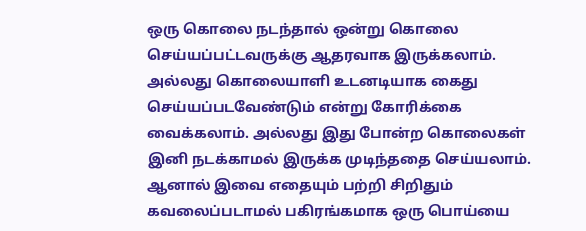ஒரு கொலை நடந்தால் ஒன்று கொலை செய்யப்பட்டவருக்கு ஆதரவாக இருக்கலாம். அல்லது கொலையாளி உடனடியாக கைது செய்யப்படவேண்டும் என்று கோரிக்கை வைக்கலாம். அல்லது இது போன்ற கொலைகள் இனி நடக்காமல் இருக்க முடிந்ததை செய்யலாம்.
ஆனால் இவை எதையும் பற்றி சிறிதும் கவலைப்படாமல் பகிரங்கமாக ஒரு பொய்யை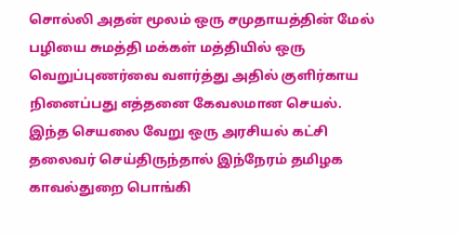சொல்லி அதன் மூலம் ஒரு சமுதாயத்தின் மேல் பழியை சுமத்தி மக்கள் மத்தியில் ஒரு வெறுப்புணர்வை வளர்த்து அதில் குளிர்காய நினைப்பது எத்தனை கேவலமான செயல்.
இந்த செயலை வேறு ஒரு அரசியல் கட்சி தலைவர் செய்திருந்தால் இந்நேரம் தமிழக காவல்துறை பொங்கி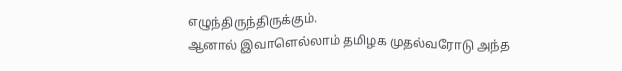எழுந்திருந்திருக்கும்.
ஆனால் இவாளெல்லாம் தமிழக முதல்வரோடு அந்த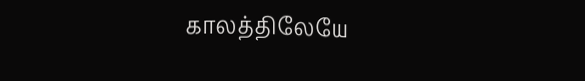காலத்திலேயே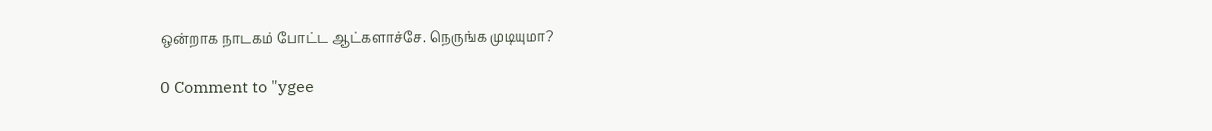ஒன்றாக நாடகம் போட்ட ஆட்களாச்சே. நெருங்க முடியுமா?

0 Comment to "ygee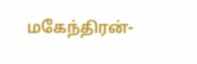மகேந்திரன்-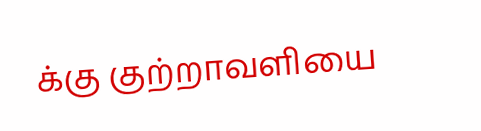க்கு குற்றாவளியை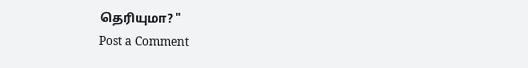தெரியுமா? "
Post a Comment